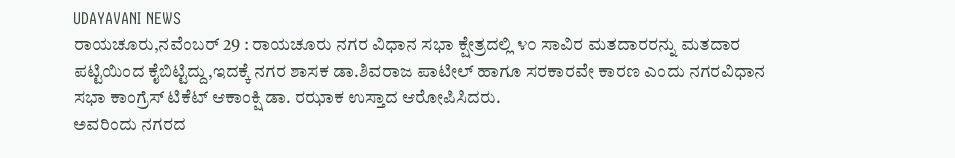UDAYAVANI NEWS
ರಾಯಚೂರು,ನವೆಂಬರ್ 29 : ರಾಯಚೂರು ನಗರ ವಿಧಾನ ಸಭಾ ಕ್ಷೇತ್ರದಲ್ಲಿ ೪೦ ಸಾವಿರ ಮತದಾರರನ್ನು ಮತದಾರ ಪಟ್ಟಿಯಿಂದ ಕೈಬಿಟ್ಟಿದ್ದು,ಇದಕ್ಕೆ ನಗರ ಶಾಸಕ ಡಾ.ಶಿವರಾಜ ಪಾಟೀಲ್ ಹಾಗೂ ಸರಕಾರವೇ ಕಾರಣ ಎಂದು ನಗರವಿಧಾನ ಸಭಾ ಕಾಂಗ್ರೆಸ್ ಟಿಕೆಟ್ ಆಕಾಂಕ್ಷಿ ಡಾ. ರಝಾಕ ಉಸ್ತಾದ ಆರೋಪಿಸಿದರು.
ಅವರಿಂದು ನಗರದ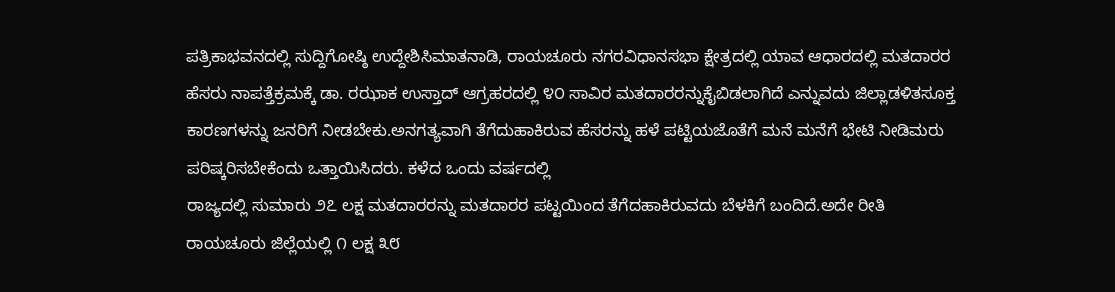ಪತ್ರಿಕಾಭವನದಲ್ಲಿ ಸುದ್ದಿಗೋಷ್ಠಿ ಉದ್ದೇಶಿಸಿಮಾತನಾಡಿ, ರಾಯಚೂರು ನಗರವಿಧಾನಸಭಾ ಕ್ಷೇತ್ರದಲ್ಲಿ ಯಾವ ಆಧಾರದಲ್ಲಿ ಮತದಾರರ ಹೆಸರು ನಾಪತ್ತೆಕ್ರಮಕ್ಕೆ ಡಾ. ರಝಾಕ ಉಸ್ತಾದ್ ಆಗ್ರಹರದಲ್ಲಿ ೪೦ ಸಾವಿರ ಮತದಾರರನ್ನುಕೈಬಿಡಲಾಗಿದೆ ಎನ್ನುವದು ಜಿಲ್ಲಾಡಳಿತಸೂಕ್ತ ಕಾರಣಗಳನ್ನು ಜನರಿಗೆ ನೀಡಬೇಕು.ಅನಗತ್ಯವಾಗಿ ತೆಗೆದುಹಾಕಿರುವ ಹೆಸರನ್ನು ಹಳೆ ಪಟ್ಟಿಯಜೊತೆಗೆ ಮನೆ ಮನೆಗೆ ಭೇಟಿ ನೀಡಿಮರು ಪರಿಷ್ಕರಿಸಬೇಕೆಂದು ಒತ್ತಾಯಿಸಿದರು. ಕಳೆದ ಒಂದು ವರ್ಷದಲ್ಲಿ
ರಾಜ್ಯದಲ್ಲಿ ಸುಮಾರು ೨೭ ಲಕ್ಷ ಮತದಾರರನ್ನು ಮತದಾರರ ಪಟ್ಟಯಿಂದ ತೆಗೆದಹಾಕಿರುವದು ಬೆಳಕಿಗೆ ಬಂದಿದೆ.ಅದೇ ರೀತಿ ರಾಯಚೂರು ಜಿಲ್ಲೆಯಲ್ಲಿ ೧ ಲಕ್ಷ ೩೮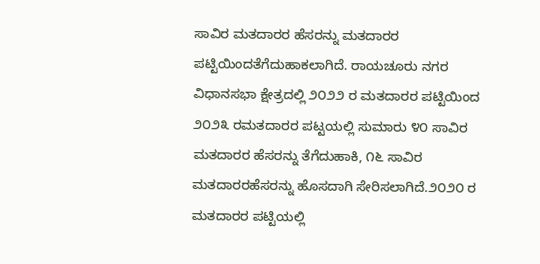ಸಾವಿರ ಮತದಾರರ ಹೆಸರನ್ನು ಮತದಾರರ ಪಟ್ಟಿಯಿಂದತೆಗೆದುಹಾಕಲಾಗಿದೆ. ರಾಯಚೂರು ನಗರ ವಿಧಾನಸಭಾ ಕ್ಷೇತ್ರದಲ್ಲಿ ೨೦೨೨ ರ ಮತದಾರರ ಪಟ್ಟಿಯಿಂದ ೨೦೨೩ ರಮತದಾರರ ಪಟ್ಟಯಲ್ಲಿ ಸುಮಾರು ೪೦ ಸಾವಿರ ಮತದಾರರ ಹೆಸರನ್ನು ತೆಗೆದುಹಾಕಿ, ೧೬ ಸಾವಿರ ಮತದಾರರಹೆಸರನ್ನು ಹೊಸದಾಗಿ ಸೇರಿಸಲಾಗಿದೆ.೨೦೨೦ ರ ಮತದಾರರ ಪಟ್ಟಿಯಲ್ಲಿ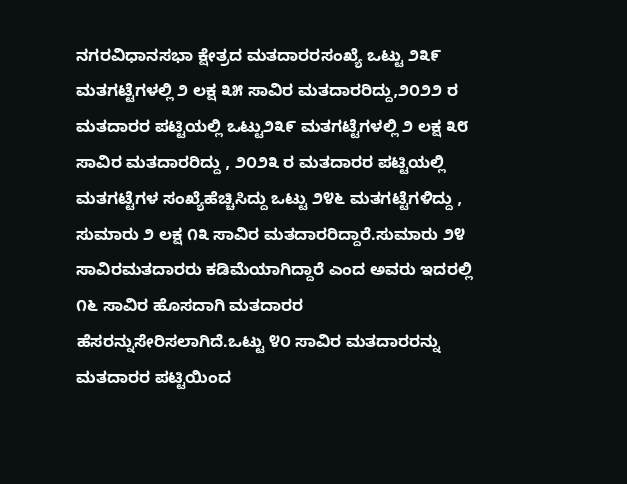ನಗರವಿಧಾನಸಭಾ ಕ್ಷೇತ್ರದ ಮತದಾರರಸಂಖ್ಯೆ ಒಟ್ಟು ೨೩೯ ಮತಗಟ್ಟೆಗಳಲ್ಲಿ ೨ ಲಕ್ಷ ೩೫ ಸಾವಿರ ಮತದಾರರಿದ್ದು,೨೦೨೨ ರ ಮತದಾರರ ಪಟ್ಟಿಯಲ್ಲಿ ಒಟ್ಟು೨೩೯ ಮತಗಟ್ಟೆಗಳಲ್ಲಿ ೨ ಲಕ್ಷ ೩೮ ಸಾವಿರ ಮತದಾರರಿದ್ದು , ೨೦೨೩ ರ ಮತದಾರರ ಪಟ್ಟಿಯಲ್ಲಿ ಮತಗಟ್ಟೆಗಳ ಸಂಖ್ಯೆಹೆಚ್ಚಿಸಿದ್ದು ಒಟ್ಟು ೨೪೬ ಮತಗಟ್ಟೆಗಳಿದ್ದು , ಸುಮಾರು ೨ ಲಕ್ಷ ೧೩ ಸಾವಿರ ಮತದಾರರಿದ್ದಾರೆ.ಸುಮಾರು ೨೪ ಸಾವಿರಮತದಾರರು ಕಡಿಮೆಯಾಗಿದ್ದಾರೆ ಎಂದ ಅವರು ಇದರಲ್ಲಿ ೧೬ ಸಾವಿರ ಹೊಸದಾಗಿ ಮತದಾರರ ಹೆಸರನ್ನುಸೇರಿಸಲಾಗಿದೆ.ಒಟ್ಟು ೪೦ ಸಾವಿರ ಮತದಾರರನ್ನು ಮತದಾರರ ಪಟ್ಟಿಯಿಂದ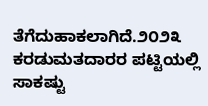ತೆಗೆದುಹಾಕಲಾಗಿದೆ.೨೦೨೩ ಕರಡುಮತದಾರರ ಪಟ್ಟಿಯಲ್ಲಿ ಸಾಕಷ್ಟು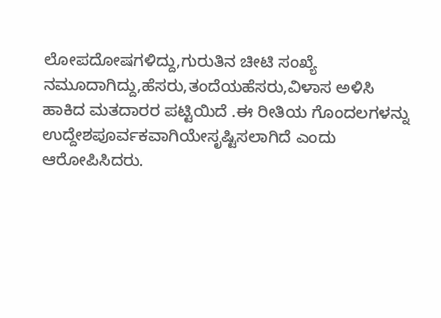ಲೋಪದೋಷಗಳಿದ್ದು,ಗುರುತಿನ ಚೀಟಿ ಸಂಖ್ಯೆ ನಮೂದಾಗಿದ್ದು,ಹೆಸರು,ತಂದೆಯಹೆಸರು,ವಿಳಾಸ ಅಳಿಸಿ ಹಾಕಿದ ಮತದಾರರ ಪಟ್ಟಿಯಿದೆ .ಈ ರೀತಿಯ ಗೊಂದಲಗಳನ್ನು ಉದ್ದೇಶಪೂರ್ವಕವಾಗಿಯೇಸೃಷ್ಟಿಸಲಾಗಿದೆ ಎಂದು ಆರೋಪಿಸಿದರು.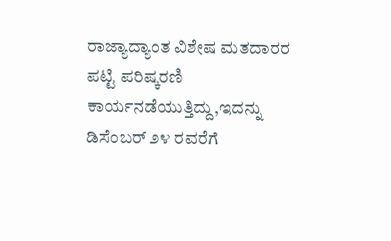ರಾಜ್ಯಾದ್ಯಾಂತ ವಿಶೇಷ ಮತದಾರರ ಪಟ್ಟಿ ಪರಿಷ್ಕರಣಿ ಕಾರ್ಯನಡೆಯುತ್ತಿದ್ದು,ಇದನ್ನು ಡಿಸೆಂಬರ್ ೨೪ ರವರೆಗೆ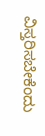ವಿಸ್ತರಿಸಬೇಕೆಂದು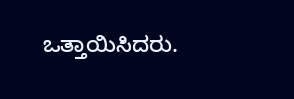ಒತ್ತಾಯಿಸಿದರು.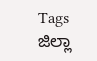Tags
ಜಿಲ್ಲಾ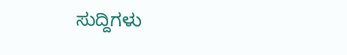ಸುದ್ದಿಗಳು